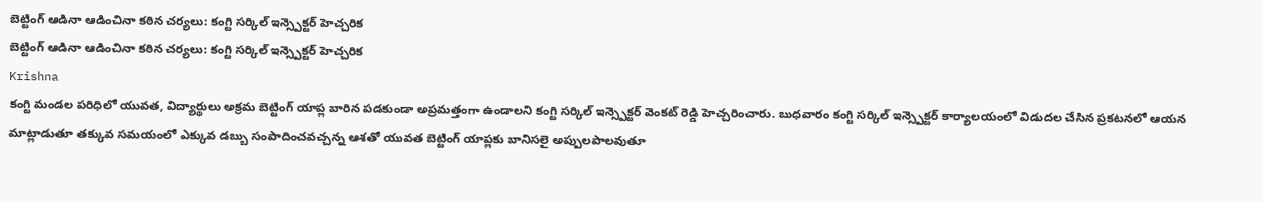బెట్టింగ్ ఆడినా ఆడించినా కఠిన చర్యలు: కంగ్టి సర్కిల్ ఇన్స్పెక్టర్ హెచ్చరిక
బెట్టింగ్ ఆడినా ఆడించినా కఠిన చర్యలు: కంగ్టి సర్కిల్ ఇన్స్పెక్టర్ హెచ్చరిక
Krishna
కంగ్టి మండల పరిధిలో యువత, విద్యార్థులు అక్రమ బెట్టింగ్ యాప్ల బారిన పడకుండా అప్రమత్తంగా ఉండాలని కంగ్టి సర్కిల్ ఇన్స్పెక్టర్ వెంకట్ రెడ్డి హెచ్చరించారు. బుధవారం కంగ్టి సర్కిల్ ఇన్స్పెక్టర్ కార్యాలయంలో విడుదల చేసిన ప్రకటనలో ఆయన మాట్లాడుతూ తక్కువ సమయంలో ఎక్కువ డబ్బు సంపాదించవచ్చన్న ఆశతో యువత బెట్టింగ్ యాప్లకు బానిసలై అప్పులపాలవుతూ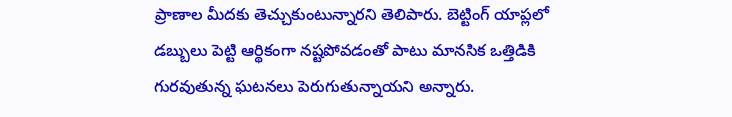ప్రాణాల మీదకు తెచ్చుకుంటున్నారని తెలిపారు. బెట్టింగ్ యాప్లలో డబ్బులు పెట్టి ఆర్థికంగా నష్టపోవడంతో పాటు మానసిక ఒత్తిడికి గురవుతున్న ఘటనలు పెరుగుతున్నాయని అన్నారు.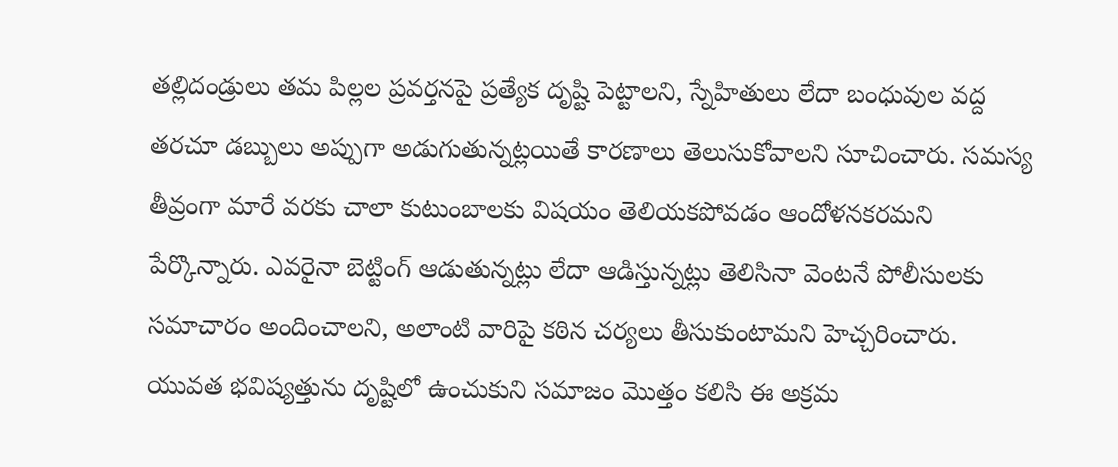తల్లిదండ్రులు తమ పిల్లల ప్రవర్తనపై ప్రత్యేక దృష్టి పెట్టాలని, స్నేహితులు లేదా బంధువుల వద్ద తరచూ డబ్బులు అప్పుగా అడుగుతున్నట్లయితే కారణాలు తెలుసుకోవాలని సూచించారు. సమస్య తీవ్రంగా మారే వరకు చాలా కుటుంబాలకు విషయం తెలియకపోవడం ఆందోళనకరమని పేర్కొన్నారు. ఎవరైనా బెట్టింగ్ ఆడుతున్నట్లు లేదా ఆడిస్తున్నట్లు తెలిసినా వెంటనే పోలీసులకు సమాచారం అందించాలని, అలాంటి వారిపై కఠిన చర్యలు తీసుకుంటామని హెచ్చరించారు. యువత భవిష్యత్తును దృష్టిలో ఉంచుకుని సమాజం మొత్తం కలిసి ఈ అక్రమ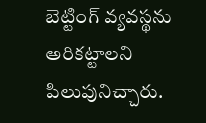బెట్టింగ్ వ్యవస్థను అరికట్టాలని పిలుపునిచ్చారు.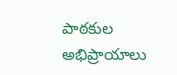పాఠకుల అభిప్రాయాలు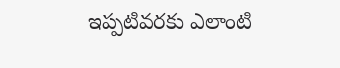ఇప్పటివరకు ఎలాంటి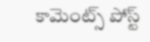కామెంట్స్ పోస్ట్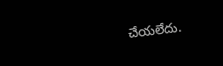చేయలేదు.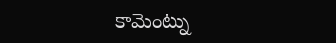కామెంట్ను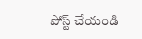పోస్ట్ చేయండి